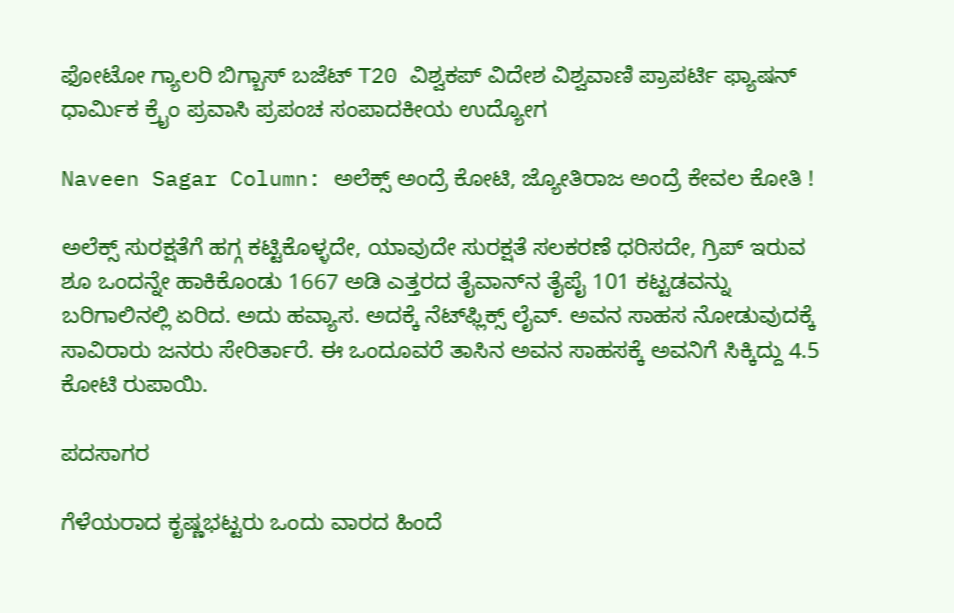ಫೋಟೋ ಗ್ಯಾಲರಿ ಬಿಗ್ಬಾಸ್ ಬಜೆಟ್ T20 ವಿಶ್ವಕಪ್ ವಿದೇಶ ವಿಶ್ವವಾಣಿ ಪ್ರಾಪರ್ಟಿ ಫ್ಯಾಷನ್ ಧಾರ್ಮಿಕ ಕ್ರೈಂ ಪ್ರವಾಸಿ ಪ್ರಪಂಚ ಸಂಪಾದಕೀಯ ಉದ್ಯೋಗ

Naveen Sagar Column: ಅಲೆಕ್ಸ್‌ ಅಂದ್ರೆ ಕೋಟಿ, ಜ್ಯೋತಿರಾಜ ಅಂದ್ರೆ ಕೇವಲ ಕೋತಿ !

ಅಲೆಕ್ಸ್ ಸುರಕ್ಷತೆಗೆ ಹಗ್ಗ ಕಟ್ಟಿಕೊಳ್ಳದೇ, ಯಾವುದೇ ಸುರಕ್ಷತೆ ಸಲಕರಣೆ ಧರಿಸದೇ, ಗ್ರಿಪ್ ಇರುವ ಶೂ ಒಂದನ್ನೇ ಹಾಕಿಕೊಂಡು 1667 ಅಡಿ ಎತ್ತರದ ತೈವಾನ್‌ನ ತೈಪೈ 101 ಕಟ್ಟಡವನ್ನು ಬರಿಗಾಲಿನಲ್ಲಿ ಏರಿದ. ಅದು ಹವ್ಯಾಸ. ಅದಕ್ಕೆ ನೆಟ್‌ಫ್ಲಿಕ್ಸ್ ಲೈವ್. ಅವನ ಸಾಹಸ ನೋಡುವುದಕ್ಕೆ ಸಾವಿರಾರು ಜನರು ಸೇರಿರ್ತಾರೆ. ಈ ಒಂದೂವರೆ ತಾಸಿನ ಅವನ ಸಾಹಸಕ್ಕೆ ಅವನಿಗೆ ಸಿಕ್ಕಿದ್ದು 4.5 ಕೋಟಿ ರುಪಾಯಿ.

ಪದಸಾಗರ

ಗೆಳೆಯರಾದ ಕೃಷ್ಣಭಟ್ಟರು ಒಂದು ವಾರದ ಹಿಂದೆ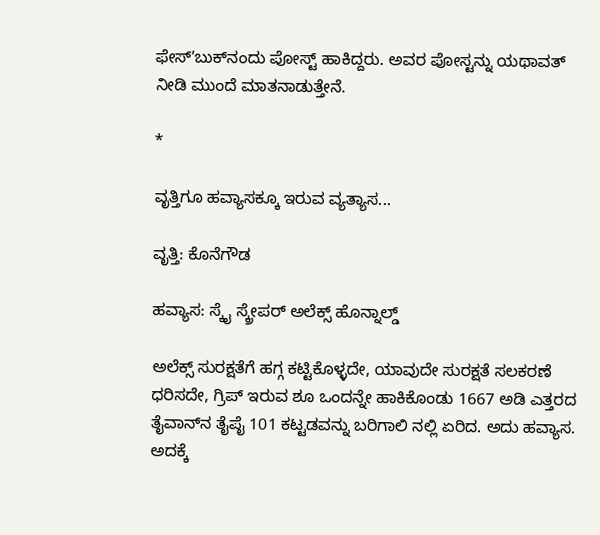ಫೇಸ್ʼಬುಕ್‌ನಂದು ಪೋಸ್ಟ್ ಹಾಕಿದ್ದರು. ಅವರ ಪೋಸ್ಟನ್ನು ಯಥಾವತ್ ನೀಡಿ ಮುಂದೆ ಮಾತನಾಡುತ್ತೇನೆ.

*

ವೃತ್ತಿಗೂ ಹವ್ಯಾಸಕ್ಕೂ ಇರುವ ವ್ಯತ್ಯಾಸ...

ವೃತ್ತಿ: ಕೊನೆಗೌಡ

ಹವ್ಯಾಸ: ಸ್ಕೈ ಸ್ಕ್ರೇಪರ್ ಅಲೆಕ್ಸ್ ಹೊನ್ನಾಲ್ಡ್

ಅಲೆಕ್ಸ್ ಸುರಕ್ಷತೆಗೆ ಹಗ್ಗ ಕಟ್ಟಿಕೊಳ್ಳದೇ, ಯಾವುದೇ ಸುರಕ್ಷತೆ ಸಲಕರಣೆ ಧರಿಸದೇ, ಗ್ರಿಪ್ ಇರುವ ಶೂ ಒಂದನ್ನೇ ಹಾಕಿಕೊಂಡು 1667 ಅಡಿ ಎತ್ತರದ ತೈವಾನ್‌ನ ತೈಪೈ 101 ಕಟ್ಟಡವನ್ನು ಬರಿಗಾಲಿ ನಲ್ಲಿ ಏರಿದ. ಅದು ಹವ್ಯಾಸ. ಅದಕ್ಕೆ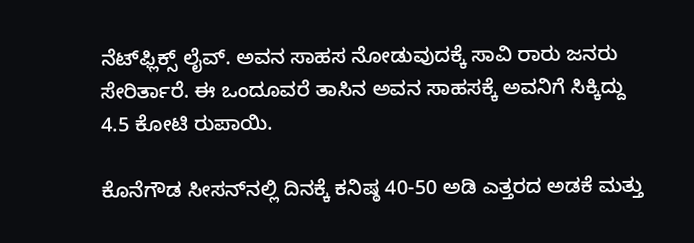ನೆಟ್‌ಫ್ಲಿಕ್ಸ್ ಲೈವ್. ಅವನ ಸಾಹಸ ನೋಡುವುದಕ್ಕೆ ಸಾವಿ ರಾರು ಜನರು ಸೇರಿರ್ತಾರೆ. ಈ ಒಂದೂವರೆ ತಾಸಿನ ಅವನ ಸಾಹಸಕ್ಕೆ ಅವನಿಗೆ ಸಿಕ್ಕಿದ್ದು 4.5 ಕೋಟಿ ರುಪಾಯಿ.

ಕೊನೆಗೌಡ ಸೀಸನ್‌ನಲ್ಲಿ ದಿನಕ್ಕೆ ಕನಿಷ್ಠ 40-50 ಅಡಿ ಎತ್ತರದ ಅಡಕೆ ಮತ್ತು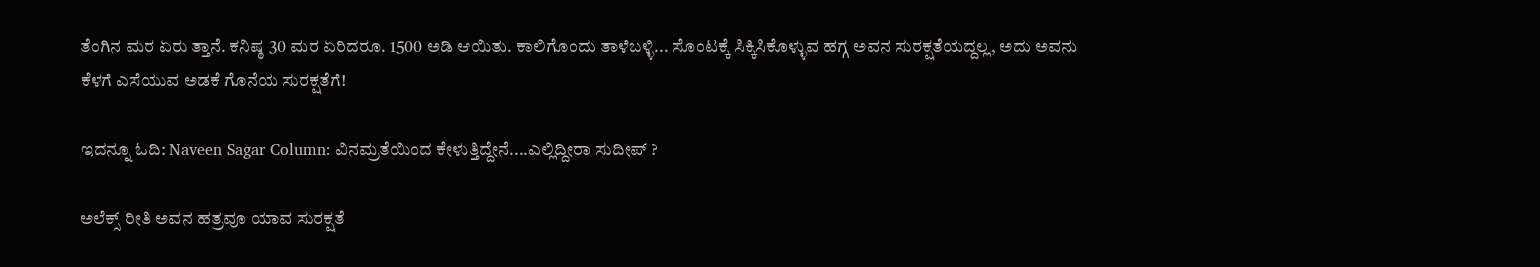ತೆಂಗಿನ ಮರ ಏರು ತ್ತಾನೆ. ಕನಿಷ್ಠ 30 ಮರ ಏರಿದರೂ. 1500 ಅಡಿ ಆಯಿತು. ಕಾಲಿಗೊಂದು ತಾಳೆಬಳ್ಳಿ... ಸೊಂಟಕ್ಕೆ ಸಿಕ್ಕಿಸಿಕೊಳ್ಳುವ ಹಗ್ಗ ಅವನ ಸುರಕ್ಷತೆಯದ್ದಲ್ಲ, ಅದು ಅವನು ಕೆಳಗೆ ಎಸೆಯುವ ಅಡಕೆ ಗೊನೆಯ ಸುರಕ್ಷತೆಗೆ!

ಇದನ್ನೂ ಓದಿ: Naveen Sagar Column: ವಿನಮ್ರತೆಯಿಂದ ಕೇಳುತ್ತಿದ್ದೇನೆ....ಎಲ್ಲಿದ್ದೀರಾ ಸುದೀಪ್ ?

ಅಲೆಕ್ಸ್ ರೀತಿ ಅವನ ಹತ್ರವೂ ಯಾವ ಸುರಕ್ಷತೆ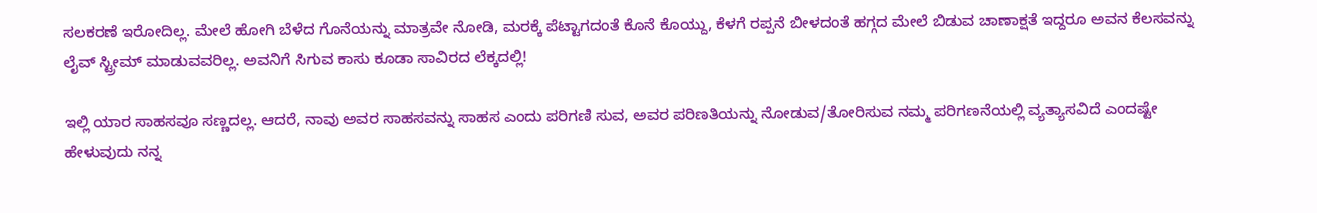ಸಲಕರಣೆ ಇರೋದಿಲ್ಲ. ಮೇಲೆ ಹೋಗಿ ಬೆಳೆದ ಗೊನೆಯನ್ನು ಮಾತ್ರವೇ ನೋಡಿ, ಮರಕ್ಕೆ ಪೆಟ್ಟಾಗದಂತೆ ಕೊನೆ ಕೊಯ್ದು, ಕೆಳಗೆ ರಪ್ಪನೆ ಬೀಳದಂತೆ ಹಗ್ಗದ ಮೇಲೆ ಬಿಡುವ ಚಾಣಾಕ್ಷತೆ ಇದ್ದರೂ ಅವನ ಕೆಲಸವನ್ನು ಲೈವ್ ಸ್ಟ್ರೀಮ್ ಮಾಡುವವರಿಲ್ಲ. ಅವನಿಗೆ ಸಿಗುವ ಕಾಸು ಕೂಡಾ ಸಾವಿರದ ಲೆಕ್ಕದಲ್ಲಿ!

ಇಲ್ಲಿ ಯಾರ ಸಾಹಸವೂ ಸಣ್ಣದಲ್ಲ. ಆದರೆ, ನಾವು ಅವರ ಸಾಹಸವನ್ನು ಸಾಹಸ ಎಂದು ಪರಿಗಣಿ ಸುವ, ಅವರ ಪರಿಣತಿಯನ್ನು ನೋಡುವ/ತೋರಿಸುವ ನಮ್ಮ ಪರಿಗಣನೆಯಲ್ಲಿ ವ್ಯತ್ಯಾಸವಿದೆ ಎಂದಷ್ಟೇ ಹೇಳುವುದು ನನ್ನ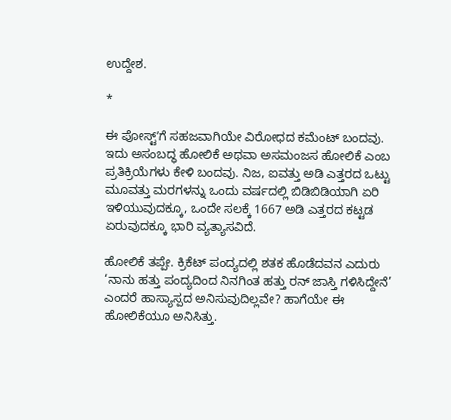ಉದ್ದೇಶ.

*

ಈ ಪೋಸ್ಟ್ʼಗೆ ಸಹಜವಾಗಿಯೇ ವಿರೋಧದ ಕಮೆಂಟ್ ಬಂದವು. ಇದು ಅಸಂಬದ್ಧ ಹೋಲಿಕೆ ಅಥವಾ ಅಸಮಂಜಸ ಹೋಲಿಕೆ ಎಂಬ ಪ್ರತಿಕ್ರಿಯೆಗಳು ಕೇಳಿ ಬಂದವು. ನಿಜ, ಐವತ್ತು ಅಡಿ ಎತ್ತರದ ಒಟ್ಟು ಮೂವತ್ತು ಮರಗಳನ್ನು ಒಂದು ವರ್ಷದಲ್ಲಿ ಬಿಡಿಬಿಡಿಯಾಗಿ ಏರಿ ಇಳಿಯುವುದಕ್ಕೂ, ಒಂದೇ ಸಲಕ್ಕೆ 1667 ಅಡಿ ಎತ್ತರದ ಕಟ್ಟಡ ಏರುವುದಕ್ಕೂ ಭಾರಿ ವ್ಯತ್ಯಾಸವಿದೆ.

ಹೋಲಿಕೆ ತಪ್ಪೇ. ಕ್ರಿಕೆಟ್ ಪಂದ್ಯದಲ್ಲಿ ಶತಕ ಹೊಡೆದವನ ಎದುರು ‘ನಾನು ಹತ್ತು ಪಂದ್ಯದಿಂದ ನಿನಗಿಂತ ಹತ್ತು ರನ್ ಜಾಸ್ತಿ ಗಳಿಸಿದ್ದೇನೆ’ ಎಂದರೆ ಹಾಸ್ಯಾಸ್ಪದ ಅನಿಸುವುದಿಲ್ಲವೇ? ಹಾಗೆಯೇ ಈ ಹೋಲಿಕೆಯೂ ಅನಿಸಿತ್ತು.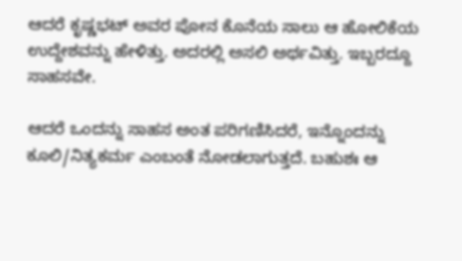ಆದರೆ ಕೃಷ್ಣಭಟ್ ಅವರ ಪೋನ ಕೊನೆಯ ಸಾಲು ಆ ಹೋಲಿಕೆಯ ಉದ್ದೇಶವನ್ನು ಹೇಳಿತ್ತು. ಅದರಲ್ಲಿ ಅಸಲಿ ಅರ್ಥವಿತ್ತು. ಇಬ್ಬರದ್ದೂ ಸಾಹಸವೇ.

ಆದರೆ ಒಂದನ್ನು ಸಾಹಸ ಅಂತ ಪರಿಗಣಿಸಿದರೆ, ಇನ್ನೊಂದನ್ನು ಕೂಲಿ/ನಿತ್ಯಕರ್ಮ ಎಂಬಂತೆ ನೋಡಲಾಗುತ್ತದೆ. ಬಹುಶಃ ಆ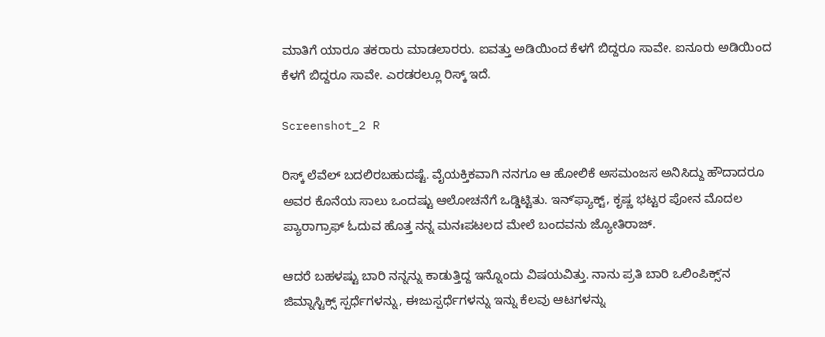ಮಾತಿಗೆ ಯಾರೂ ತಕರಾರು ಮಾಡಲಾರರು. ಐವತ್ತು ಅಡಿಯಿಂದ ಕೆಳಗೆ ಬಿದ್ದರೂ ಸಾವೇ. ಐನೂರು ಅಡಿಯಿಂದ ಕೆಳಗೆ ಬಿದ್ದರೂ ಸಾವೇ. ಎರಡರಲ್ಲೂ ರಿಸ್ಕ್ ಇದೆ.

Screenshot_2 R

ರಿಸ್ಕ್ ಲೆವೆಲ್ ಬದಲಿರಬಹುದಷ್ಟೆ. ವೈಯಕ್ತಿಕವಾಗಿ ನನಗೂ ಆ ಹೋಲಿಕೆ ಅಸಮಂಜಸ ಅನಿಸಿದ್ದು ಹೌದಾದರೂ ಅವರ ಕೊನೆಯ ಸಾಲು ಒಂದಷ್ಟು ಆಲೋಚನೆಗೆ ಒಡ್ಡಿಟ್ಟಿತು. ಇನ್‌ʼಫ್ಯಾಕ್ಟ್‌, ಕೃಷ್ಣ ಭಟ್ಟರ ಪೋನ ಮೊದಲ ಪ್ಯಾರಾಗ್ರಾಫ್ ಓದುವ ಹೊತ್ತ ನನ್ನ ಮನಃಪಟಲದ ಮೇಲೆ ಬಂದವನು ಜ್ಯೋತಿರಾಜ್.

ಆದರೆ ಬಹಳಷ್ಟು ಬಾರಿ ನನ್ನನ್ನು ಕಾಡುತ್ತಿದ್ದ ಇನ್ನೊಂದು ವಿಷಯವಿತ್ತು. ನಾನು ಪ್ರತಿ ಬಾರಿ ಒಲಿಂಪಿಕ್ಸ್‌ʼನ ಜಿಮ್ನಾಸ್ಟಿಕ್ಸ್ ಸ್ಪರ್ಧೆಗಳನ್ನು, ಈಜುಸ್ಪರ್ಧೆಗಳನ್ನು ಇನ್ನು ಕೆಲವು ಆಟಗಳನ್ನು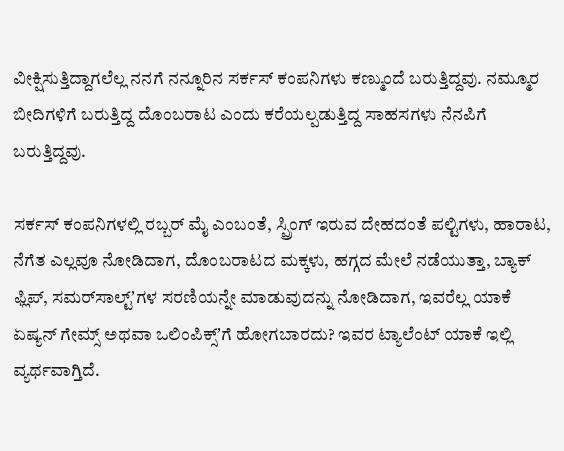ವೀಕ್ಷಿಸುತ್ತಿದ್ದಾಗಲೆಲ್ಲ ನನಗೆ ನನ್ನೂರಿನ ಸರ್ಕಸ್ ಕಂಪನಿಗಳು ಕಣ್ಮುಂದೆ ಬರುತ್ತಿದ್ದವು. ನಮ್ಮೂರ ಬೀದಿಗಳಿಗೆ ಬರುತ್ತಿದ್ದ ದೊಂಬರಾಟ ಎಂದು ಕರೆಯಲ್ಪಡುತ್ತಿದ್ದ ಸಾಹಸಗಳು ನೆನಪಿಗೆ ಬರುತ್ತಿದ್ದವು.

ಸರ್ಕಸ್ ಕಂಪನಿಗಳಲ್ಲಿ ರಬ್ಬರ್ ಮೈ ಎಂಬಂತೆ, ಸ್ಪ್ರಿಂಗ್ ಇರುವ ದೇಹದಂತೆ ಪಲ್ಟಿಗಳು, ಹಾರಾಟ, ನೆಗೆತ ಎಲ್ಲವೂ ನೋಡಿದಾಗ, ದೊಂಬರಾಟದ ಮಕ್ಕಳು, ಹಗ್ಗದ ಮೇಲೆ ನಡೆಯುತ್ತಾ, ಬ್ಯಾಕ್ ಫ್ಲಿಪ್, ಸಮರ್‌ಸಾಲ್ಟ್‌ʼಗಳ ಸರಣಿಯನ್ನೇ ಮಾಡುವುದನ್ನು ನೋಡಿದಾಗ, ಇವರೆಲ್ಲ ಯಾಕೆ ಏಷ್ಯನ್ ಗೇಮ್ಸ್ ಅಥವಾ ಒಲಿಂಪಿಕ್ಸ್‌ʼಗೆ ಹೋಗಬಾರದು? ಇವರ ಟ್ಯಾಲೆಂಟ್ ಯಾಕೆ ಇಲ್ಲಿ ವ್ಯರ್ಥವಾಗ್ತಿದೆ.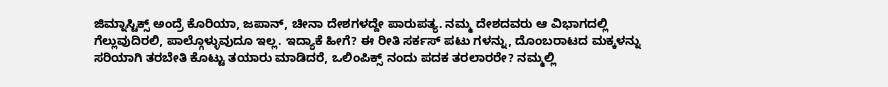ಜಿಮ್ನಾಸ್ಟಿಕ್ಸ್ ಅಂದ್ರೆ ಕೊರಿಯಾ, ಜಪಾನ್, ಚೀನಾ ದೇಶಗಳದ್ದೇ ಪಾರುಪತ್ಯ. ನಮ್ಮ ದೇಶದವರು ಆ ವಿಭಾಗದಲ್ಲಿ ಗೆಲ್ಲುವುದಿರಲಿ, ಪಾಲ್ಗೊಳ್ಳುವುದೂ ಇಲ್ಲ. ಇದ್ಯಾಕೆ ಹೀಗೆ? ಈ ರೀತಿ ಸರ್ಕಸ್ ಪಟು ಗಳನ್ನು, ದೊಂಬರಾಟದ ಮಕ್ಕಳನ್ನು ಸರಿಯಾಗಿ ತರಬೇತಿ ಕೊಟ್ಟು ತಯಾರು ಮಾಡಿದರೆ, ಒಲಿಂಪಿಕ್ಸ್ ನಂದು ಪದಕ ತರಲಾರರೇ? ನಮ್ಮಲ್ಲಿ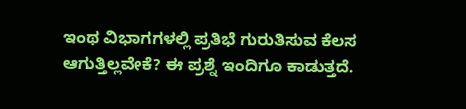ಇಂಥ ವಿಭಾಗಗಳಲ್ಲಿ ಪ್ರತಿಭೆ ಗುರುತಿಸುವ ಕೆಲಸ ಆಗುತ್ತಿಲ್ಲವೇಕೆ? ಈ ಪ್ರಶ್ನೆ ಇಂದಿಗೂ ಕಾಡುತ್ತದೆ.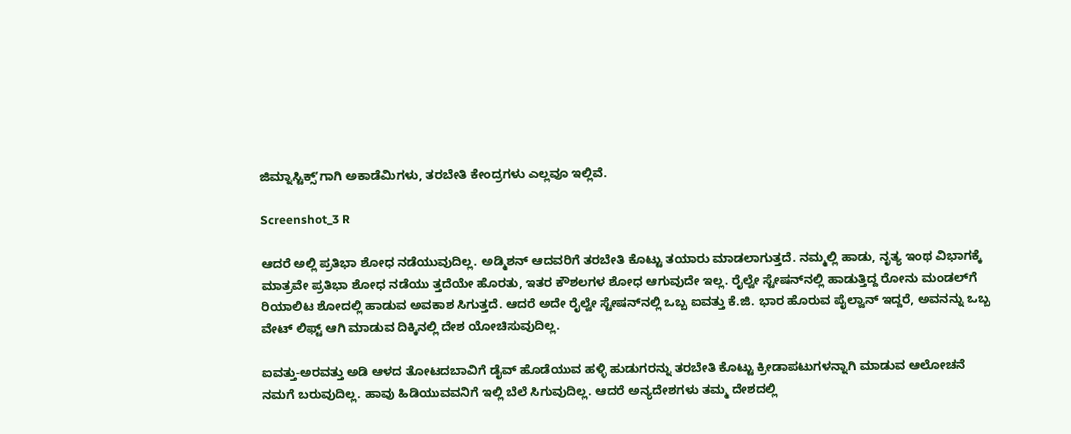ಜಿಮ್ನಾಸ್ಟಿಕ್ಸ್‌ʼಗಾಗಿ ಅಕಾಡೆಮಿಗಳು, ತರಬೇತಿ ಕೇಂದ್ರಗಳು ಎಲ್ಲವೂ ಇಲ್ಲಿವೆ.

Screenshot_3 R

ಆದರೆ ಅಲ್ಲಿ ಪ್ರತಿಭಾ ಶೋಧ ನಡೆಯುವುದಿಲ್ಲ. ಅಡ್ಮಿಶನ್ ಆದವರಿಗೆ ತರಬೇತಿ ಕೊಟ್ಟು ತಯಾರು ಮಾಡಲಾಗುತ್ತದೆ. ನಮ್ಮಲ್ಲಿ ಹಾಡು, ನೃತ್ಯ ಇಂಥ ವಿಭಾಗಕ್ಕೆ ಮಾತ್ರವೇ ಪ್ರತಿಭಾ ಶೋಧ ನಡೆಯು ತ್ತದೆಯೇ ಹೊರತು, ಇತರ ಕೌಶಲಗಳ ಶೋಧ ಆಗುವುದೇ ಇಲ್ಲ. ರೈಲ್ವೇ ಸ್ಟೇಷನ್‌ನಲ್ಲಿ ಹಾಡುತ್ತಿದ್ದ ರೋನು ಮಂಡಲ್‌ಗೆ ರಿಯಾಲಿಟ ಶೋದಲ್ಲಿ ಹಾಡುವ ಅವಕಾಶ ಸಿಗುತ್ತದೆ. ಆದರೆ ಅದೇ ರೈಲ್ವೇ ಸ್ಟೇಷನ್‌ನಲ್ಲಿ ಒಬ್ಬ ಐವತ್ತು ಕೆ.ಜಿ. ಭಾರ ಹೊರುವ ಪೈಲ್ವಾನ್ ಇದ್ದರೆ, ಅವನನ್ನು ಒಬ್ಬ ವೇಟ್ ಲಿಫ್ಟ್ ಆಗಿ ಮಾಡುವ ದಿಕ್ಕಿನಲ್ಲಿ ದೇಶ ಯೋಚಿಸುವುದಿಲ್ಲ.

ಐವತ್ತು-ಅರವತ್ತು ಅಡಿ ಆಳದ ತೋಟದಬಾವಿಗೆ ಡೈವ್ ಹೊಡೆಯುವ ಹಳ್ಳಿ ಹುಡುಗರನ್ನು ತರಬೇತಿ ಕೊಟ್ಟು ಕ್ರೀಡಾಪಟುಗಳನ್ನಾಗಿ ಮಾಡುವ ಆಲೋಚನೆ ನಮಗೆ ಬರುವುದಿಲ್ಲ. ಹಾವು ಹಿಡಿಯುವವನಿಗೆ ಇಲ್ಲಿ ಬೆಲೆ ಸಿಗುವುದಿಲ್ಲ. ಆದರೆ ಅನ್ಯದೇಶಗಳು ತಮ್ಮ ದೇಶದಲ್ಲಿ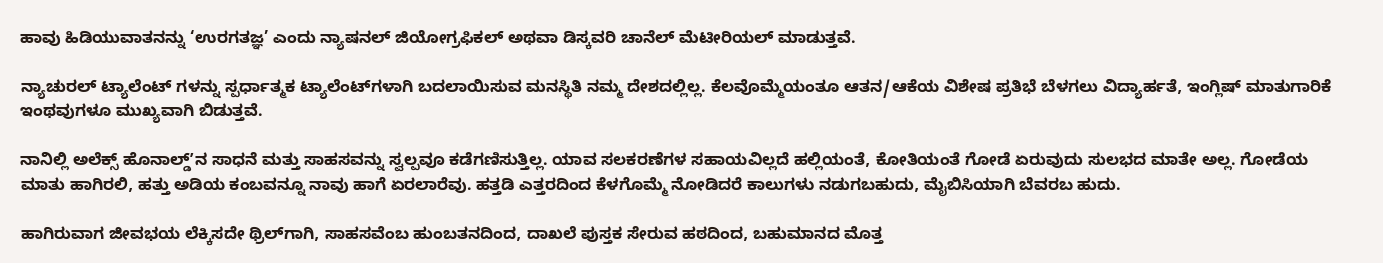ಹಾವು ಹಿಡಿಯುವಾತನನ್ನು ‘ಉರಗತಜ್ಞ’ ಎಂದು ನ್ಯಾಷನಲ್ ಜಿಯೋಗ್ರಫಿಕಲ್ ಅಥವಾ ಡಿಸ್ಕವರಿ ಚಾನೆಲ್ ಮೆಟೀರಿಯಲ್ ಮಾಡುತ್ತವೆ.

ನ್ಯಾಚುರಲ್ ಟ್ಯಾಲೆಂಟ್ ಗಳನ್ನು ಸ್ಪರ್ಧಾತ್ಮಕ ಟ್ಯಾಲೆಂಟ್‌ಗಳಾಗಿ ಬದಲಾಯಿಸುವ ಮನಸ್ಥಿತಿ ನಮ್ಮ ದೇಶದಲ್ಲಿಲ್ಲ. ಕೆಲವೊಮ್ಮೆಯಂತೂ ಆತನ/ಆಕೆಯ ವಿಶೇಷ ಪ್ರತಿಭೆ ಬೆಳಗಲು ವಿದ್ಯಾರ್ಹತೆ, ಇಂಗ್ಲಿಷ್ ಮಾತುಗಾರಿಕೆ ಇಂಥವುಗಳೂ ಮುಖ್ಯವಾಗಿ ಬಿಡುತ್ತವೆ.

ನಾನಿಲ್ಲಿ ಅಲೆಕ್ಸ್ ಹೊನಾಲ್ಡ್‌ʼನ ಸಾಧನೆ ಮತ್ತು ಸಾಹಸವನ್ನು ಸ್ವಲ್ಪವೂ ಕಡೆಗಣಿಸುತ್ತಿಲ್ಲ. ಯಾವ ಸಲಕರಣೆಗಳ ಸಹಾಯವಿಲ್ಲದೆ ಹಲ್ಲಿಯಂತೆ, ಕೋತಿಯಂತೆ ಗೋಡೆ ಏರುವುದು ಸುಲಭದ ಮಾತೇ ಅಲ್ಲ. ಗೋಡೆಯ ಮಾತು ಹಾಗಿರಲಿ, ಹತ್ತು ಅಡಿಯ ಕಂಬವನ್ನೂ ನಾವು ಹಾಗೆ ಏರಲಾರೆವು. ಹತ್ತಡಿ ಎತ್ತರದಿಂದ ಕೆಳಗೊಮ್ಮೆ ನೋಡಿದರೆ ಕಾಲುಗಳು ನಡುಗಬಹುದು, ಮೈಬಿಸಿಯಾಗಿ ಬೆವರಬ ಹುದು.

ಹಾಗಿರುವಾಗ ಜೀವಭಯ ಲೆಕ್ಕಿಸದೇ ಥ್ರಿಲ್‌ಗಾಗಿ, ಸಾಹಸವೆಂಬ ಹುಂಬತನದಿಂದ, ದಾಖಲೆ ಪುಸ್ತಕ ಸೇರುವ ಹಠದಿಂದ, ಬಹುಮಾನದ ಮೊತ್ತ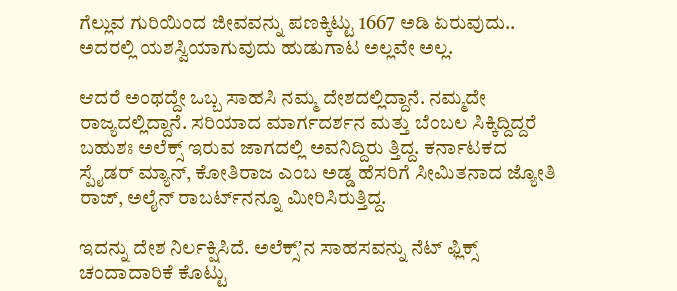ಗೆಲ್ಲುವ ಗುರಿಯಿಂದ ಜೀವವನ್ನು ಪಣಕ್ಕಿಟ್ಟು 1667 ಅಡಿ ಏರುವುದು.. ಅದರಲ್ಲಿ ಯಶಸ್ವಿಯಾಗುವುದು ಹುಡುಗಾಟ ಅಲ್ಲವೇ ಅಲ್ಲ.

ಆದರೆ ಅಂಥದ್ದೇ ಒಬ್ಬ ಸಾಹಸಿ ನಮ್ಮ ದೇಶದಲ್ಲಿದ್ದಾನೆ. ನಮ್ಮದೇ ರಾಜ್ಯದಲ್ಲಿದ್ದಾನೆ. ಸರಿಯಾದ ಮಾರ್ಗದರ್ಶನ ಮತ್ತು ಬೆಂಬಲ ಸಿಕ್ಕಿದ್ದಿದ್ದರೆ ಬಹುಶಃ ಅಲೆಕ್ಸ್ ಇರುವ ಜಾಗದಲ್ಲಿ ಅವನಿದ್ದಿರು‌ ತ್ತಿದ್ದ. ಕರ್ನಾಟಕದ ಸ್ಪೈಡರ್ ಮ್ಯಾನ್, ಕೋತಿರಾಜ ಎಂಬ ಅಡ್ಡ ಹೆಸರಿಗೆ ಸೀಮಿತನಾದ ಜ್ಯೋತಿ ರಾಜ್, ಅಲೈನ್ ರಾಬರ್ಟ್‌ನನ್ನೂ ಮೀರಿಸಿರುತ್ತಿದ್ದ.

ಇದನ್ನು ದೇಶ ನಿರ್ಲಕ್ಷಿಸಿದೆ. ಅಲೆಕ್ಸ್‌ʼನ ಸಾಹಸವನ್ನು ನೆಟ್‌ ಫ್ಲಿಕ್ಸ್ ಚಂದಾದಾರಿಕೆ ಕೊಟ್ಟು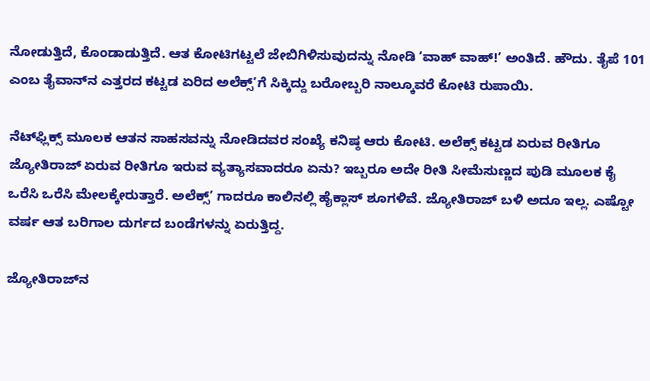ನೋಡುತ್ತಿದೆ, ಕೊಂಡಾಡುತ್ತಿದೆ. ಆತ ಕೋಟಿಗಟ್ಟಲೆ ಜೇಬಿಗಿಳಿಸುವುದನ್ನು ನೋಡಿ ‘ವಾಹ್ ವಾಹ್!’ ಅಂತಿದೆ. ಹೌದು. ತೈಪೆ 101 ಎಂಬ ತೈವಾನ್‌ನ ಎತ್ತರದ ಕಟ್ಟಡ ಏರಿದ ಅಲೆಕ್ಸ್‌ʼಗೆ ಸಿಕ್ಕಿದ್ದು ಬರೋಬ್ಬರಿ ನಾಲ್ಕೂವರೆ ಕೋಟಿ ರುಪಾಯಿ.

ನೆಟ್‌ಫ್ಲಿಕ್ಸ್ ಮೂಲಕ ಆತನ ಸಾಹಸವನ್ನು ನೋಡಿದವರ ಸಂಖ್ಯೆ ಕನಿಷ್ಠ ಆರು ಕೋಟಿ. ಅಲೆಕ್ಸ್ ಕಟ್ಟಡ ಏರುವ ರೀತಿಗೂ ಜ್ಯೋತಿರಾಜ್ ಏರುವ ರೀತಿಗೂ ಇರುವ ವ್ಯತ್ಯಾಸವಾದರೂ ಏನು? ಇಬ್ಬರೂ ಅದೇ ರೀತಿ ಸೀಮೆಸುಣ್ಣದ ಪುಡಿ ಮೂಲಕ ಕೈ ಒರೆಸಿ ಒರೆಸಿ ಮೇಲಕ್ಕೇರುತ್ತಾರೆ. ಅಲೆಕ್ಸ್‌ʼ ಗಾದರೂ ಕಾಲಿನಲ್ಲಿ ಹೈಕ್ಲಾಸ್ ಶೂಗಳಿವೆ. ಜ್ಯೋತಿರಾಜ್ ಬಳಿ ಅದೂ ಇಲ್ಲ. ಎಷ್ಟೋ ವರ್ಷ ಆತ ಬರಿಗಾಲ ದುರ್ಗದ ಬಂಡೆಗಳನ್ನು ಏರುತ್ತಿದ್ದ.

ಜ್ಯೋತಿರಾಜ್‌ನ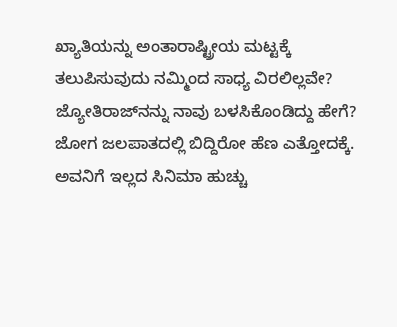ಖ್ಯಾತಿಯನ್ನು ಅಂತಾರಾಷ್ಟ್ರೀಯ ಮಟ್ಟಕ್ಕೆ ತಲುಪಿಸುವುದು ನಮ್ಮಿಂದ ಸಾಧ್ಯ ವಿರಲಿಲ್ಲವೇ? ಜ್ಯೋತಿರಾಜ್‌ನನ್ನು ನಾವು ಬಳಸಿಕೊಂಡಿದ್ದು ಹೇಗೆ? ಜೋಗ ಜಲಪಾತದಲ್ಲಿ ಬಿದ್ದಿರೋ ಹೆಣ ಎತ್ತೋದಕ್ಕೆ. ಅವನಿಗೆ ಇಲ್ಲದ ಸಿನಿಮಾ ಹುಚ್ಚು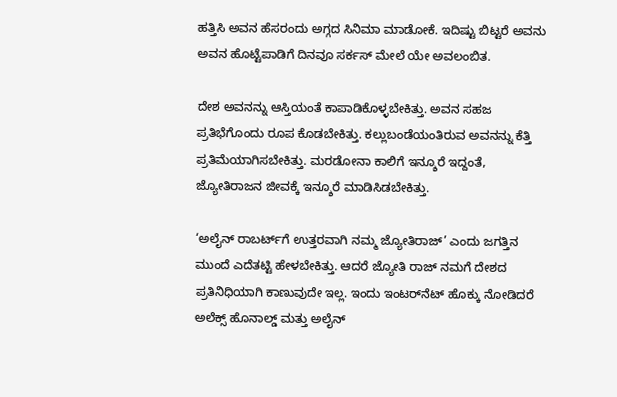ಹತ್ತಿಸಿ ಅವನ ಹೆಸರಂದು ಅಗ್ಗದ ಸಿನಿಮಾ ಮಾಡೋಕೆ. ಇದಿಷ್ಟು ಬಿಟ್ಟರೆ ಅವನು ಅವನ ಹೊಟ್ಟೆಪಾಡಿಗೆ ದಿನವೂ ಸರ್ಕಸ್ ಮೇಲೆ ಯೇ ಅವಲಂಬಿತ.

ದೇಶ ಅವನನ್ನು ಆಸ್ತಿಯಂತೆ ಕಾಪಾಡಿಕೊಳ್ಳಬೇಕಿತ್ತು. ಅವನ ಸಹಜ ಪ್ರತಿಭೆಗೊಂದು ರೂಪ ಕೊಡಬೇಕಿತ್ತು. ಕಲ್ಲುಬಂಡೆಯಂತಿರುವ ಅವನನ್ನು ಕೆತ್ತಿ ಪ್ರತಿಮೆಯಾಗಿಸಬೇಕಿತ್ತು. ಮರಡೋನಾ ಕಾಲಿಗೆ ಇನ್ಶೂರೆ ಇದ್ದಂತೆ, ಜ್ಯೋತಿರಾಜನ ಜೀವಕ್ಕೆ ಇನ್ಶೂರೆ ಮಾಡಿಸಿಡಬೇಕಿತ್ತು.

‘ಅಲೈನ್ ರಾಬರ್ಟ್‌ಗೆ ಉತ್ತರವಾಗಿ ನಮ್ಮ ಜ್ಯೋತಿರಾಜ್’ ಎಂದು ಜಗತ್ತಿನ ಮುಂದೆ ಎದೆತಟ್ಟಿ ಹೇಳಬೇಕಿತ್ತು. ಆದರೆ ಜ್ಯೋತಿ ರಾಜ್ ನಮಗೆ ದೇಶದ ಪ್ರತಿನಿಧಿಯಾಗಿ ಕಾಣುವುದೇ ಇಲ್ಲ. ಇಂದು ಇಂಟರ್‌ನೆಟ್ ಹೊಕ್ಕು ನೋಡಿದರೆ ಅಲೆಕ್ಸ್ ಹೊನಾಲ್ಡ್ ಮತ್ತು ಅಲೈನ್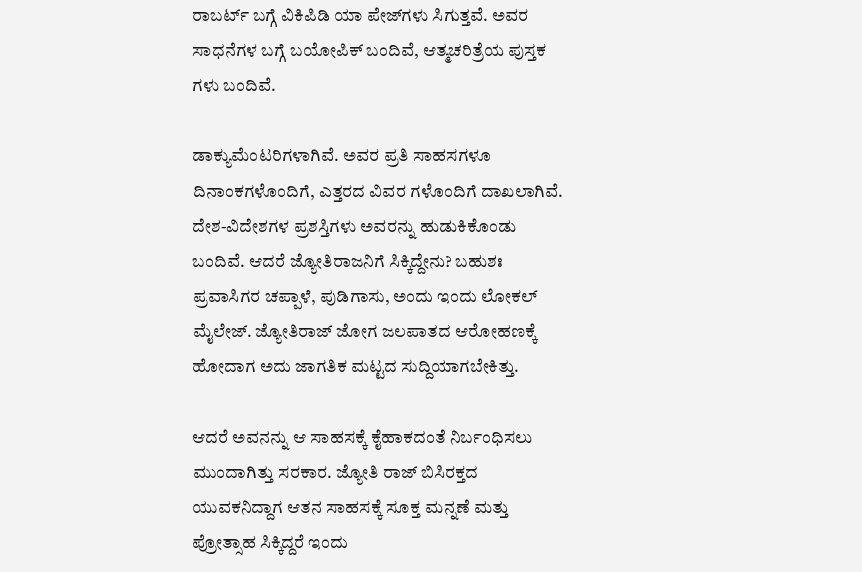ರಾಬರ್ಟ್ ಬಗ್ಗೆ ವಿಕಿಪಿಡಿ ಯಾ ಪೇಜ್‌ಗಳು ಸಿಗುತ್ತವೆ. ಅವರ ಸಾಧನೆಗಳ ಬಗ್ಗೆ ಬಯೋಪಿಕ್ ಬಂದಿವೆ, ಆತ್ಮಚರಿತ್ರೆಯ ಪುಸ್ತಕ ಗಳು ಬಂದಿವೆ.

ಡಾಕ್ಯುಮೆಂಟರಿಗಳಾಗಿವೆ. ಅವರ ಪ್ರತಿ ಸಾಹಸಗಳೂ ದಿನಾಂಕಗಳೊಂದಿಗೆ, ಎತ್ತರದ ವಿವರ ಗಳೊಂದಿಗೆ ದಾಖಲಾಗಿವೆ. ದೇಶ-ವಿದೇಶಗಳ ಪ್ರಶಸ್ತಿಗಳು ಅವರನ್ನು ಹುಡುಕಿಕೊಂಡು ಬಂದಿವೆ. ಆದರೆ ಜ್ಯೋತಿರಾಜನಿಗೆ ಸಿಕ್ಕಿದ್ದೇನು? ಬಹುಶಃ ಪ್ರವಾಸಿಗರ ಚಪ್ಪಾಳೆ, ಪುಡಿಗಾಸು, ಅಂದು ಇಂದು ಲೋಕಲ್ ಮೈಲೇಜ್. ಜ್ಯೋತಿರಾಜ್ ಜೋಗ ಜಲಪಾತದ ಆರೋಹಣಕ್ಕೆ ಹೋದಾಗ ಅದು ಜಾಗತಿಕ ಮಟ್ಟದ ಸುದ್ದಿಯಾಗಬೇಕಿತ್ತು.

ಆದರೆ ಅವನನ್ನು ಆ ಸಾಹಸಕ್ಕೆ ಕೈಹಾಕದಂತೆ ನಿರ್ಬಂಧಿಸಲು ಮುಂದಾಗಿತ್ತು ಸರಕಾರ. ಜ್ಯೋತಿ ರಾಜ್ ಬಿಸಿರಕ್ತದ ಯುವಕನಿದ್ದಾಗ ಆತನ ಸಾಹಸಕ್ಕೆ ಸೂಕ್ತ ಮನ್ನಣೆ ಮತ್ತು ಪ್ರೋತ್ಸಾಹ ಸಿಕ್ಕಿದ್ದರೆ ಇಂದು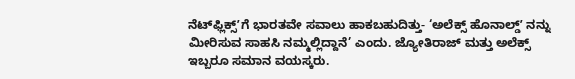ನೆಟ್‌ಫ್ಲಿಕ್ಸ್‌ʼಗೆ ಭಾರತವೇ ಸವಾಲು ಹಾಕಬಹುದಿತ್ತು- ‘ಅಲೆಕ್ಸ್ ಹೊನಾಲ್ಡ್‌ʼ ನನ್ನು ಮೀರಿಸುವ ಸಾಹಸಿ ನಮ್ಮಲ್ಲಿದ್ದಾನೆ’ ಎಂದು. ಜ್ಯೋತಿರಾಜ್ ಮತ್ತು ಅಲೆಕ್ಸ್ ಇಬ್ಬರೂ ಸಮಾನ ವಯಸ್ಕರು.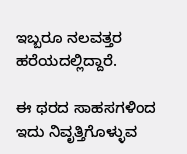ಇಬ್ಬರೂ ನಲವತ್ತರ ಹರೆಯದಲ್ಲಿದ್ದಾರೆ.

ಈ ಥರದ ಸಾಹಸಗಳಿಂದ ಇದು ನಿವೃತ್ತಿಗೊಳ್ಳುವ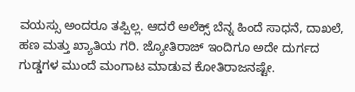ವಯಸ್ಸು ಅಂದರೂ ತಪ್ಪಿಲ್ಲ. ಆದರೆ ಅಲೆಕ್ಸ್ ಬೆನ್ನ ಹಿಂದೆ ಸಾಧನೆ, ದಾಖಲೆ, ಹಣ ಮತ್ತು ಖ್ಯಾತಿಯ ಗರಿ. ಜ್ಯೋತಿರಾಜ್ ಇಂದಿಗೂ ಅದೇ ದುರ್ಗದ ಗುಡ್ಡಗಳ ಮುಂದೆ ಮಂಗಾಟ ಮಾಡುವ ಕೋತಿರಾಜನಷ್ಟೇ.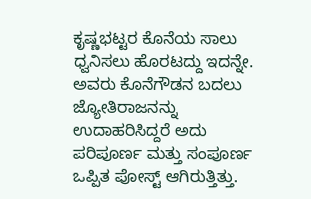ಕೃಷ್ಣಭಟ್ಟರ ಕೊನೆಯ ಸಾಲು ಧ್ವನಿಸಲು ಹೊರಟದ್ದು ಇದನ್ನೇ. ಅವರು ಕೊನೆಗೌಡನ ಬದಲು ಜ್ಯೋತಿರಾಜನನ್ನು ಉದಾಹರಿಸಿದ್ದರೆ ಅದು ಪರಿಪೂರ್ಣ ಮತ್ತು ಸಂಪೂರ್ಣ‌ ಒಪ್ಪಿತ ಪೋಸ್ಟ್ ಆಗಿರುತ್ತಿತ್ತು.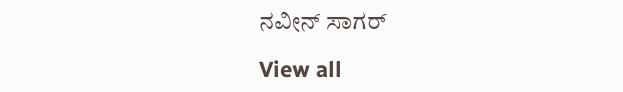ನವೀನ್‌ ಸಾಗರ್‌

View all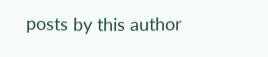posts by this author